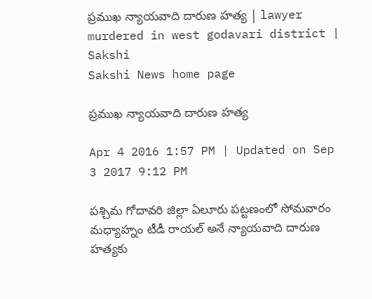ప్రముఖ న్యాయవాది దారుణ హత్య | lawyer murdered in west godavari district | Sakshi
Sakshi News home page

ప్రముఖ న్యాయవాది దారుణ హత్య

Apr 4 2016 1:57 PM | Updated on Sep 3 2017 9:12 PM

పశ్చిమ గోదావరి జిల్లా ఏలూరు పట్టణంలో సోమవారం మధ్యాహ్నం టీడీ రాయల్ అనే న్యాయవాది దారుణ హత్యకు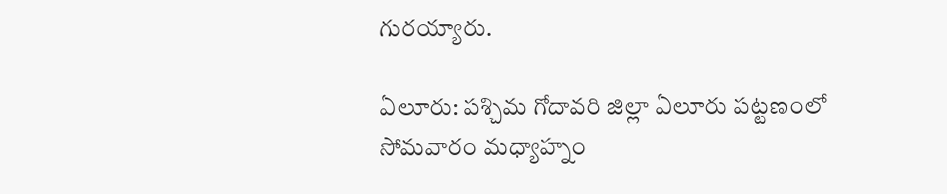గురయ్యారు.

ఏలూరు: పశ్చిమ గోదావరి జిల్లా ఏలూరు పట్టణంలో సోమవారం మధ్యాహ్నం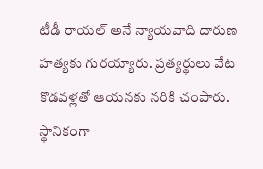టీడీ రాయల్ అనే న్యాయవాది దారుణ హత్యకు గురయ్యారు. ప్రత్యర్థులు వేట కొడవళ్లతో ఆయనకు నరికి చంపారు. స్థానికంగా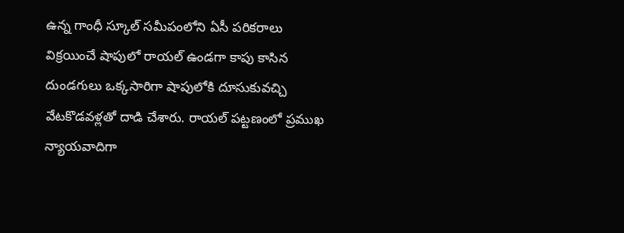ఉన్న గాంధీ స్కూల్ సమీపంలోని ఏసీ పరికరాలు విక్రయించే షాపులో రాయల్ ఉండగా కాపు కాసిన దుండగులు ఒక్కసారిగా షాపులోకి దూసుకువచ్చి వేటకొడవళ్లతో దాడి చేశారు. రాయల్ పట్టణంలో ప్రముఖ న్యాయవాదిగా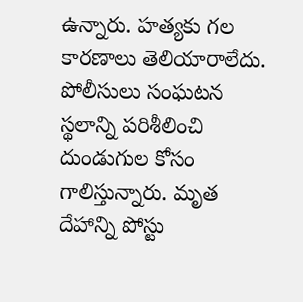ఉన్నారు. హత్యకు గల కారణాలు తెలియారాలేదు. పోలీసులు సంఘటన స్థలాన్ని పరిశీలించి దుండుగుల కోసం గాలిస్తున్నారు. మృత దేహాన్ని పోస్టు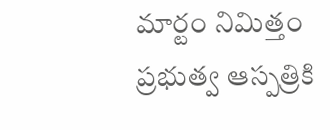మార్టం నిమిత్తం ప్రభుత్వ ఆస్పత్రికి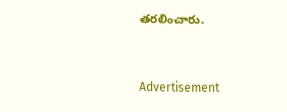తరలించారు.


Advertisement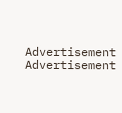Advertisement
Advertisement